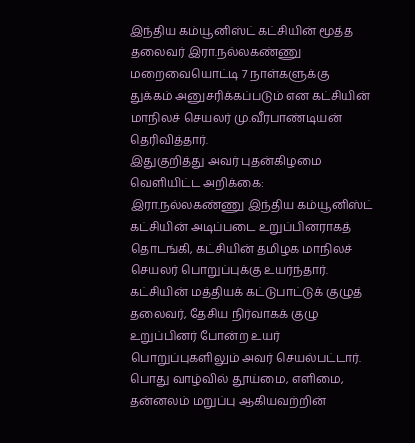இந்திய கம்யூனிஸ்ட் கட்சியின் மூத்த தலைவர் இரா.நல்லகண்ணு மறைவையொட்டி 7 நாள்களுக்கு துக்கம் அனுசரிக்கப்படும் என கட்சியின் மாநிலச் செயலர் மு.வீரபாண்டியன் தெரிவித்தார்.
இதுகுறித்து அவர் புதன்கிழமை வெளியிட்ட அறிக்கை: இரா.நல்லகண்ணு இந்திய கம்யூனிஸ்ட் கட்சியின் அடிப்படை உறுப்பினராகத் தொடங்கி, கட்சியின் தமிழக மாநிலச் செயலர் பொறுப்புக்கு உயர்ந்தார். கட்சியின் மத்தியக் கட்டுபாட்டுக் குழுத் தலைவர், தேசிய நிர்வாகக் குழு உறுப்பினர் போன்ற உயர் பொறுப்புகளிலும் அவர் செயல்பட்டார்.
பொது வாழ்வில் தூய்மை, எளிமை, தன்னலம் மறுப்பு ஆகியவற்றின்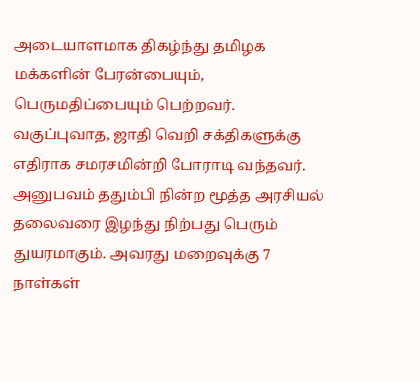அடையாளமாக திகழ்ந்து தமிழக மக்களின் பேரன்பையும், பெருமதிப்பையும் பெற்றவர்.
வகுப்புவாத, ஜாதி வெறி சக்திகளுக்கு எதிராக சமரசமின்றி போராடி வந்தவர். அனுபவம் ததும்பி நின்ற மூத்த அரசியல் தலைவரை இழந்து நிற்பது பெரும் துயரமாகும். அவரது மறைவுக்கு 7 நாள்கள்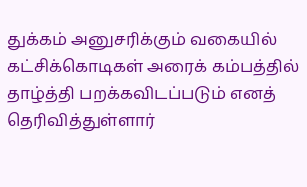துக்கம் அனுசரிக்கும் வகையில் கட்சிக்கொடிகள் அரைக் கம்பத்தில் தாழ்த்தி பறக்கவிடப்படும் எனத் தெரிவித்துள்ளார்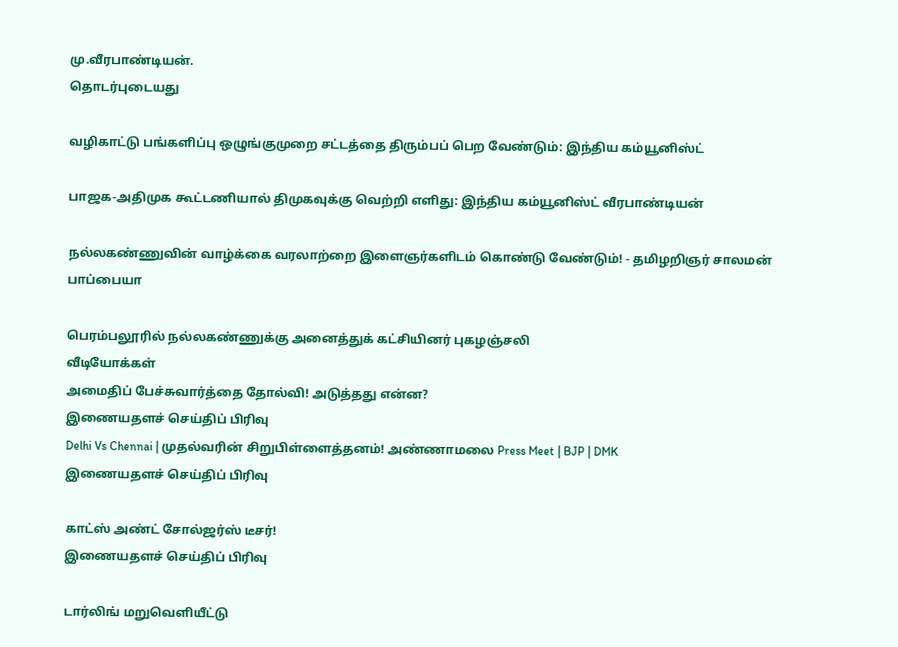மு.வீரபாண்டியன்.
தொடர்புடையது

வழிகாட்டு பங்களிப்பு ஒழுங்குமுறை சட்டத்தை திரும்பப் பெற வேண்டும்: இந்திய கம்யூனிஸ்ட்

பாஜக-அதிமுக கூட்டணியால் திமுகவுக்கு வெற்றி எளிது: இந்திய கம்யூனிஸ்ட் வீரபாண்டியன்

நல்லகண்ணுவின் வாழ்க்கை வரலாற்றை இளைஞர்களிடம் கொண்டு வேண்டும்! - தமிழறிஞர் சாலமன் பாப்பையா

பெரம்பலூரில் நல்லகண்ணுக்கு அனைத்துக் கட்சியினர் புகழஞ்சலி
வீடியோக்கள்
அமைதிப் பேச்சுவார்த்தை தோல்வி! அடுத்தது என்ன?
இணையதளச் செய்திப் பிரிவு
Delhi Vs Chennai | முதல்வரின் சிறுபிள்ளைத்தனம்! அண்ணாமலை Press Meet | BJP | DMK
இணையதளச் செய்திப் பிரிவு

காட்ஸ் அண்ட் சோல்ஜர்ஸ் டீசர்!
இணையதளச் செய்திப் பிரிவு

டார்லிங் மறுவெளியீட்டு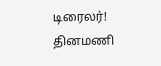டிரைலர்!
தினமணி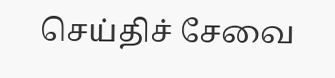செய்திச் சேவை